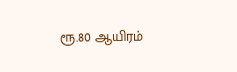ரூ.80 ஆயிரம்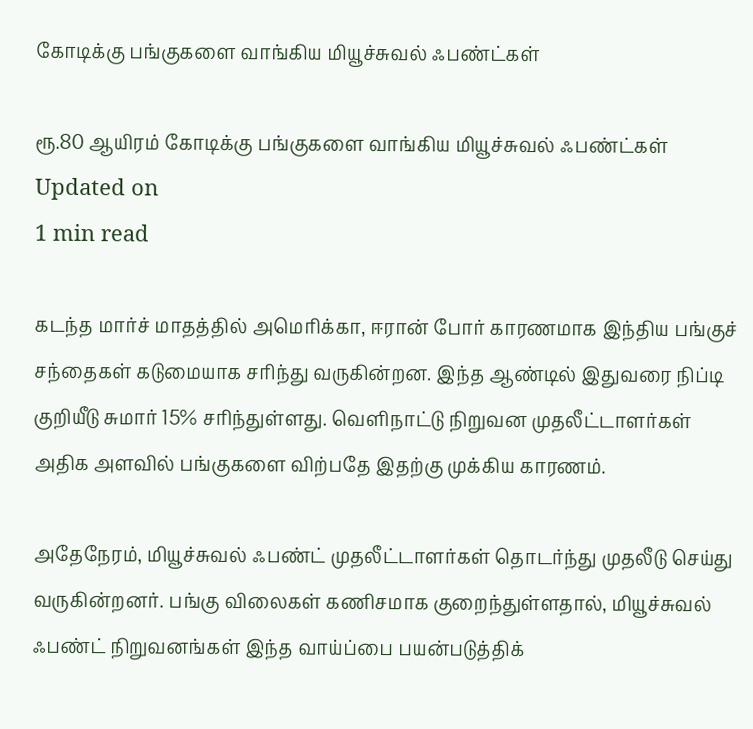கோடிக்கு பங்குகளை வாங்கிய மியூச்சுவல் ஃபண்ட்கள்

ரூ.80 ஆயிரம் கோடிக்கு பங்குகளை வாங்கிய மியூச்சுவல் ஃபண்ட்கள்
Updated on
1 min read

கடந்த மார்ச் மாதத்தில் அமெரிக்கா, ஈரான் போர் காரணமாக இந்திய பங்குச் சந்தைகள் கடுமையாக சரிந்து வருகின்றன. இந்த ஆண்டில் இதுவரை நிப்டி குறியீடு சுமார் 15% சரிந்துள்ளது. வெளிநாட்டு நிறுவன முதலீட்டாளர்கள் அதிக அளவில் பங்குகளை விற்பதே இதற்கு முக்கிய காரணம்.

அதேநேரம், மியூச்சுவல் ஃபண்ட் முதலீட்டாளர்கள் தொடர்ந்து முதலீடு செய்து வருகின்றனர். பங்கு விலைகள் கணிசமாக குறைந்துள்ளதால், மியூச்சுவல் ஃபண்ட் நிறுவனங்கள் இந்த வாய்ப்பை பயன்படுத்திக்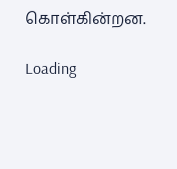கொள்கின்றன.

Loading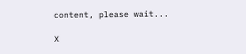content, please wait...

X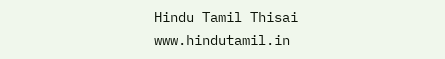Hindu Tamil Thisai
www.hindutamil.in